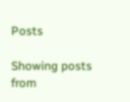Posts

Showing posts from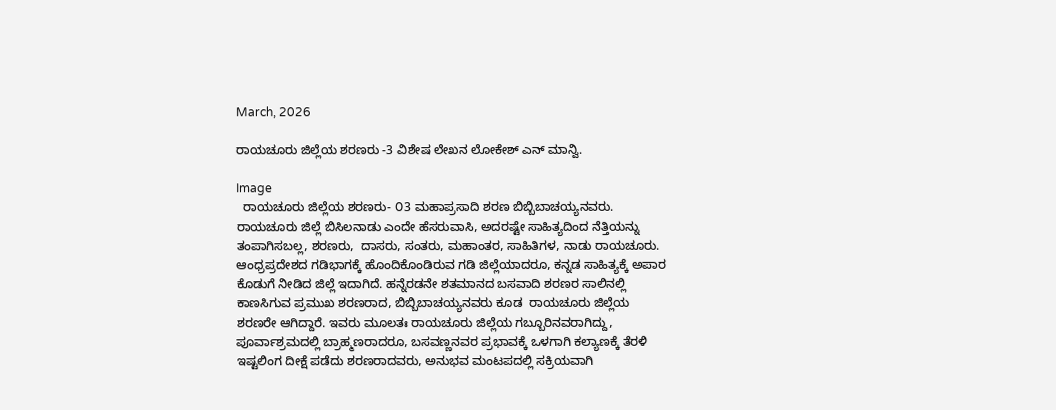March, 2026

ರಾಯಚೂರು ಜಿಲ್ಲೆಯ ಶರಣರು -3 ವಿಶೇಷ ಲೇಖನ ಲೋಕೇಶ್ ಎನ್ ಮಾನ್ವಿ.

Image
  ರಾಯಚೂರು ಜಿಲ್ಲೆಯ ಶರಣರು- ೦3 ಮಹಾಪ್ರಸಾದಿ ಶರಣ ಬಿಬ್ಬಿಬಾಚಯ್ಯನವರು. ರಾಯಚೂರು ಜಿಲ್ಲೆ ಬಿಸಿಲನಾಡು ಎಂದೇ ಹೆಸರುವಾಸಿ‌, ಅದರಷ್ಟೇ ಸಾಹಿತ್ಯದಿಂದ ನೆತ್ತಿಯನ್ನು ತಂಪಾಗಿಸಬಲ್ಲ, ಶರಣರು,  ದಾಸರು, ಸಂತರು, ಮಹಾಂತರ, ಸಾಹಿತಿಗಳ, ನಾಡು ರಾಯಚೂರು. ಆಂಧ್ರಪ್ರದೇಶದ ಗಡಿಭಾಗಕ್ಕೆ ಹೊಂದಿಕೊಂಡಿರುವ ಗಡಿ ಜಿಲ್ಲೆಯಾದರೂ, ಕನ್ನಡ ಸಾಹಿತ್ಯಕ್ಕೆ ಅಪಾರ ಕೊಡುಗೆ ನೀಡಿದ ಜಿಲ್ಲೆ ಇದಾಗಿದೆ. ಹನ್ನೆರಡನೇ ಶತಮಾನದ ಬಸವಾದಿ ಶರಣರ ಸಾಲಿನಲ್ಲಿ ಕಾಣಸಿಗುವ ಪ್ರಮುಖ ಶರಣರಾದ, ಬಿಬ್ಬಿಬಾಚಯ್ಯನವರು ಕೂಡ  ರಾಯಚೂರು ಜಿಲ್ಲೆಯ ಶರಣರೇ ಆಗಿದ್ದಾರೆ. ಇವರು ಮೂಲತಃ ರಾಯಚೂರು ಜಿಲ್ಲೆಯ ಗಬ್ಬೂರಿನವರಾಗಿದ್ದು, ಪೂರ್ವಾಶ್ರಮದಲ್ಲಿ ಬ್ರಾಹ್ಮಣರಾದರೂ, ಬಸವಣ್ಣನವರ ಪ್ರಭಾವಕ್ಕೆ ಒಳಗಾಗಿ ಕಲ್ಯಾಣಕ್ಕೆ ತೆರಳಿ ಇಷ್ಟಲಿಂಗ ದೀಕ್ಷೆ ಪಡೆದು ಶರಣರಾದವರು, ಅನುಭವ ಮಂಟಪದಲ್ಲಿ ಸಕ್ರಿಯವಾಗಿ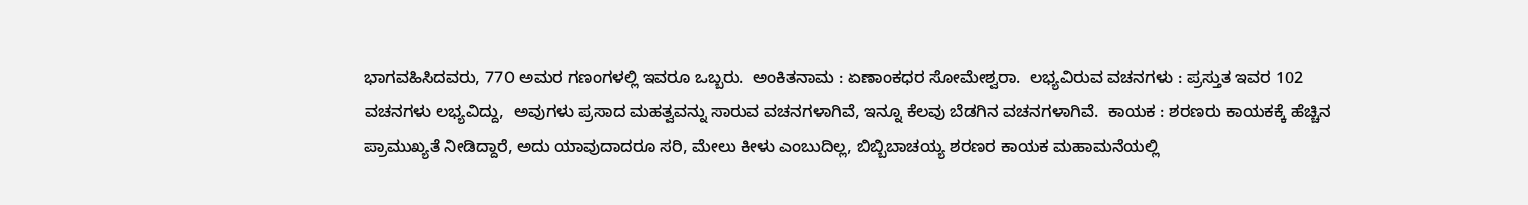ಭಾಗವಹಿಸಿದವರು, 77೦ ಅಮರ ಗಣಂಗಳಲ್ಲಿ ಇವರೂ ಒಬ್ಬರು.  ಅಂಕಿತನಾಮ : ಏಣಾಂಕಧರ ಸೋಮೇಶ್ವರಾ.  ಲಭ್ಯವಿರುವ ವಚನಗಳು : ಪ್ರಸ್ತುತ ಇವರ 102 ವಚನಗಳು ಲಭ್ಯವಿದ್ದು,  ಅವುಗಳು ಪ್ರಸಾದ ಮಹತ್ವವನ್ನು ಸಾರುವ ವಚನಗಳಾಗಿವೆ, ಇನ್ನೂ ಕೆಲವು ಬೆಡಗಿನ ವಚನಗಳಾಗಿವೆ.  ಕಾಯಕ : ಶರಣರು ಕಾಯಕಕ್ಕೆ ಹೆಚ್ಚಿನ ಪ್ರಾಮುಖ್ಯತೆ ನೀಡಿದ್ದಾರೆ, ಅದು ಯಾವುದಾದರೂ ಸರಿ, ಮೇಲು ಕೀಳು ಎಂಬುದಿಲ್ಲ, ಬಿಬ್ಬಿಬಾಚಯ್ಯ ಶರಣರ ಕಾಯಕ ಮಹಾಮನೆಯಲ್ಲಿ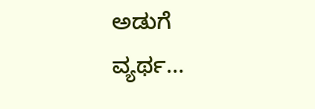ಅಡುಗೆ  ವ್ಯರ್ಥ...